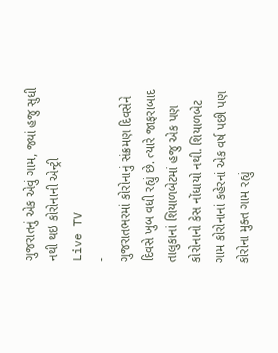ગુજરાતનું એક એવું ગામ, જ્યાં હજુ સુધી નથી થઇ કોરોનાની એન્ટ્રી
Live TV
-
ગુજરાતભરમાં કોરોનાનું સંક્રમણ દિવસેને દિવસે ખુબ વધી રહ્યું છે. ત્યારે જાફરાબાદ તાલુકાનાં શિયાળબેટમાં હજુ એક પણ કોરોનાનો કેસ નોંધાયો નથી. શિયાળબેટ ગામ કોરોનાનાં કહેરનાં એક વર્ષ પછી પણ કોરોના મુક્ત ગામ રહ્યું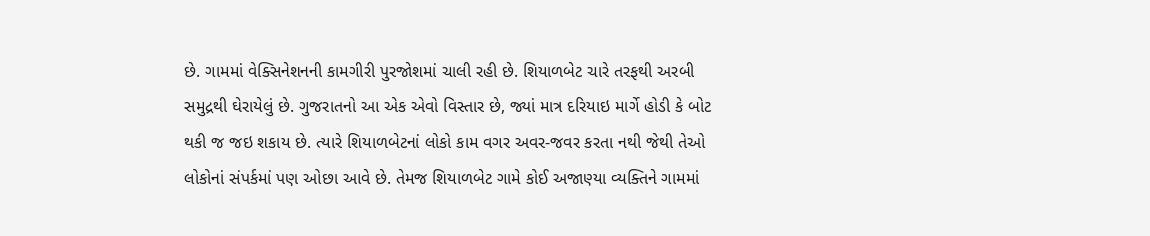છે. ગામમાં વેક્સિનેશનની કામગીરી પુરજોશમાં ચાલી રહી છે. શિયાળબેટ ચારે તરફથી અરબી સમુદ્રથી ઘેરાયેલું છે. ગુજરાતનો આ એક એવો વિસ્તાર છે, જ્યાં માત્ર દરિયાઇ માર્ગે હોડી કે બોટ થકી જ જઇ શકાય છે. ત્યારે શિયાળબેટનાં લોકો કામ વગર અવર-જવર કરતા નથી જેથી તેઓ લોકોનાં સંપર્કમાં પણ ઓછા આવે છે. તેમજ શિયાળબેટ ગામે કોઈ અજાણ્યા વ્યક્તિને ગામમાં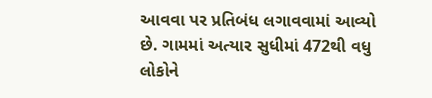આવવા પર પ્રતિબંધ લગાવવામાં આવ્યો છે. ગામમાં અત્યાર સુધીમાં 472થી વધુ લોકોને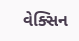વેક્સિન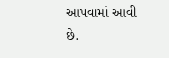આપવામાં આવી છે.